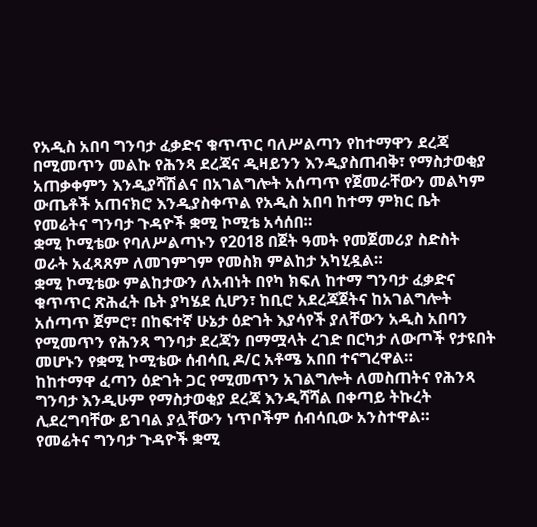የአዲስ አበባ ግንባታ ፈቃድና ቁጥጥር ባለሥልጣን የከተማዋን ደረጃ በሚመጥን መልኩ የሕንጻ ደረጃና ዲዛይንን እንዲያስጠብቅ፣ የማስታወቂያ አጠቃቀምን እንዲያሻሽልና በአገልግሎት አሰጣጥ የጀመራቸውን መልካም ውጤቶች አጠናክሮ እንዲያስቀጥል የአዲስ አበባ ከተማ ምክር ቤት የመሬትና ግንባታ ጉዳዮች ቋሚ ኮሚቴ አሳሰበ።
ቋሚ ኮሚቴው የባለሥልጣኑን የ2018 በጀት ዓመት የመጀመሪያ ስድስት ወራት አፈጻጸም ለመገምገም የመስክ ምልከታ አካሂዷል።
ቋሚ ኮሚቴው ምልከታውን ለአብነት በየካ ክፍለ ከተማ ግንባታ ፈቃድና ቁጥጥር ጽሕፈት ቤት ያካሄደ ሲሆን፣ ከቢሮ አደረጃጀትና ከአገልግሎት አሰጣጥ ጀምሮ፣ በከፍተኛ ሁኔታ ዕድገት እያሳየች ያለቸውን አዲስ አበባን የሚመጥን የሕንጻ ግንባታ ደረጃን በማሟላት ረገድ በርካታ ለውጦች የታዩበት መሆኑን የቋሚ ኮሚቴው ሰብሳቢ ዶ/ር አቶሜ አበበ ተናግረዋል።
ከከተማዋ ፈጣን ዕድገት ጋር የሚመጥን አገልግሎት ለመስጠትና የሕንጻ ግንባታ እንዲሁም የማስታወቂያ ደረጃ እንዲሻሻል በቀጣይ ትኩረት ሊደረግባቸው ይገባል ያሏቸውን ነጥቦችም ሰብሳቢው አንስተዋል።
የመሬትና ግንባታ ጉዳዮች ቋሚ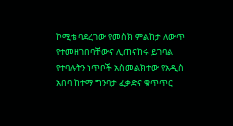ኮሚቴ ባደረገው የመስክ ምልከታ ለውጥ የተመዘገበባቸውና ሊጠናከሩ ይገባል የተባሉትን ነጥቦች አስመልክተው የአዲስ አበባ ከተማ ግንባታ ፈቃድና ቁጥጥር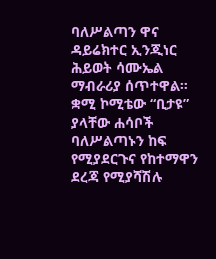ባለሥልጣን ዋና ዳይሬክተር ኢንጂነር ሕይወት ሳሙኤል ማብራሪያ ሰጥተዋል።
ቋሚ ኮሚቴው “ቢታዩ” ያላቸው ሐሳቦች ባለሥልጣኑን ከፍ የሚያደርጉና የከተማዋን ደረጃ የሚያሻሽሉ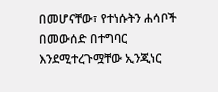በመሆናቸው፣ የተነሱትን ሐሳቦች በመውሰድ በተግባር እንደሚተረጉሟቸው ኢንጂነር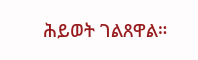ሕይወት ገልጸዋል።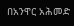በአንዋር አሕመድ